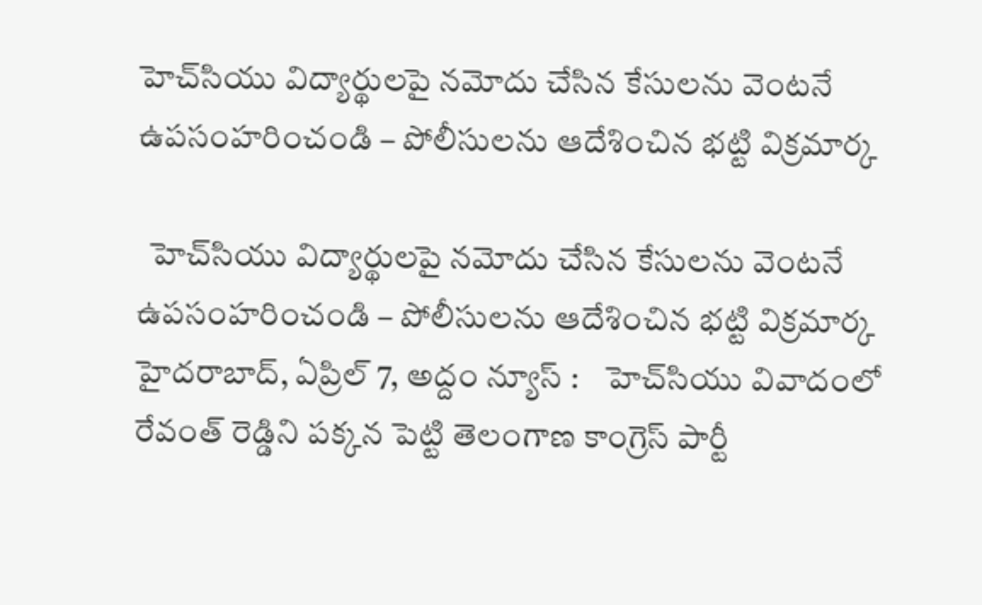హెచ్‌సియు విద్యార్థులపై నమోదు చేసిన కేసులను వెంటనే ఉపసంహరించండి – పోలీసుల‌ను ఆదేశించిన భ‌ట్టి విక్ర‌మార్క‌

  హెచ్‌సియు విద్యార్థులపై నమోదు చేసిన కేసులను వెంటనే ఉపసంహరించండి – పోలీసుల‌ను ఆదేశించిన భ‌ట్టి విక్ర‌మార్క‌ హైదరాబాద్, ఏప్రిల్ 7, అద్దం న్యూస్ :    హెచ్‌సియు వివాదంలో రేవంత్ రెడ్డిని పక్కన పెట్టి తెలంగాణ కాంగ్రెస్ పార్టీ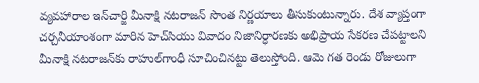వ్య‌వ‌హారాల ఇన్‌చార్జి మీనాక్షి నటరాజన్ సొంత నిర్ణయాలు తీసుకుంటున్నారు. దేశ వ్యాప్తంగా చ‌ర్చ‌నీయాంశంగా మారిన హెచ్‌సియు వివాదం నిజానిర్ధార‌ణ‌కు అభిప్రాయ సేక‌ర‌ణ చేప‌ట్టాల‌ని మీనాక్షి న‌ట‌రాజ‌న్‌కు రాహుల్‌గాంధీ సూచించిన‌ట్టు తెలుస్తోంది. ఆమె గ‌త రెండు రోజులుగా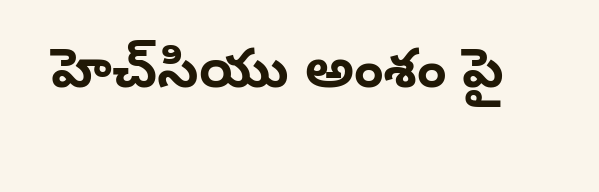హెచ్‌సియు అంశం పై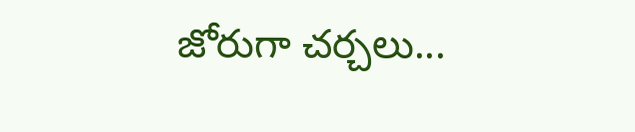జోరుగా చ‌ర్చ‌లు...